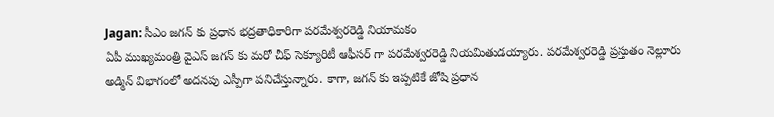Jagan: సీఎం జగన్ కు ప్రధాన భద్రతాధికారిగా పరమేశ్వరరెడ్డి నియామకం
ఏపీ ముఖ్యమంత్రి వైఎస్ జగన్ కు మరో చీఫ్ సెక్యూరిటీ ఆఫీసర్ గా పరమేశ్వరరెడ్డి నియమితుడయ్యారు. పరమేశ్వరరెడ్డి ప్రస్తుతం నెల్లూరు అడ్మిన్ విభాగంలో అదనపు ఎస్పీగా పనిచేస్తున్నారు. కాగా, జగన్ కు ఇప్పటికే జోషి ప్రధాన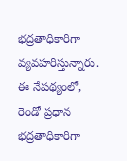భద్రతాధికారిగా వ్యవహరిస్తున్నారు. ఈ నేపథ్యంలో, రెండో ప్రధాన భద్రతాధికారిగా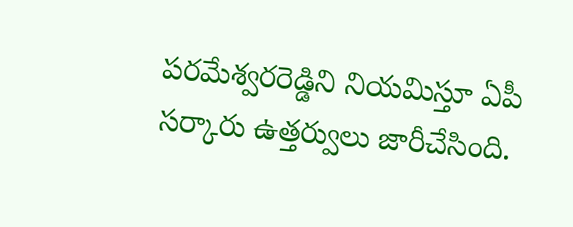పరమేశ్వరరెడ్డిని నియమిస్తూ ఏపీ సర్కారు ఉత్తర్వులు జారీచేసింది.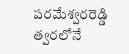పరమేశ్వరరెడ్డి త్వరలోనే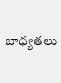బాధ్యతలు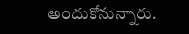అందుకోనున్నారు.